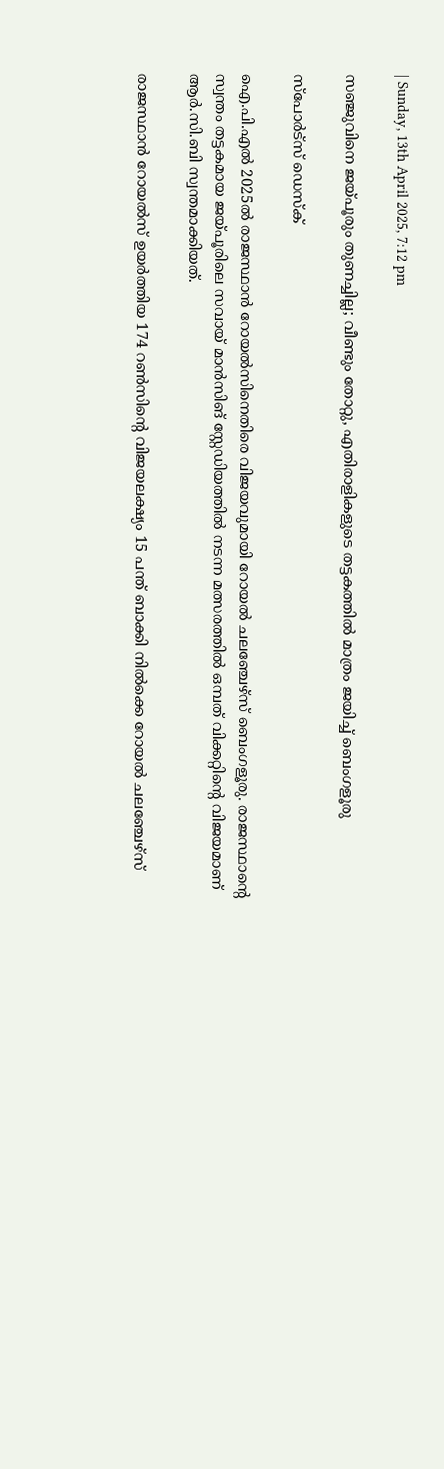| Sunday, 13th April 2025, 7:12 pm

സഞ്ജുവിനെ ജയ്പൂരും തുണച്ചില്ല; വീണ്ടും തോറ്റു, എതിരാളികളുടെ തട്ടകത്തില്‍ മാത്രം ജയിച്ച് ബെംഗളൂരു

സ്പോര്‍ട്സ് ഡെസ്‌ക്

ഐ.പി.എല്‍ 2025ല്‍ രാജസ്ഥാന്‍ റോയല്‍സിനെതിരെ വിജയവുമായി റോയല്‍ ചലഞ്ചേഴ്‌സ് ബെംഗളൂരു. രാജസ്ഥാന്റെ സ്വന്തം തട്ടകമായ ജയ്പൂരിലെ സവായ് മാന്‍സിങ് സ്റ്റേഡിയത്തില്‍ നടന്ന മത്സരത്തില്‍ ഒമ്പത് വിക്കറ്റിന്റെ വിജയമാണ് ആര്‍.സി.ബി സ്വന്തമാക്കിയത്.

രാജസ്ഥാന്‍ റോയല്‍സ് ഉയര്‍ത്തിയ 174 റണ്‍സിന്റെ വിജയലക്ഷ്യം 15 പന്ത് ബാക്കി നില്‍ക്കെ റോയല്‍ ചലഞ്ചേഴ്‌സ്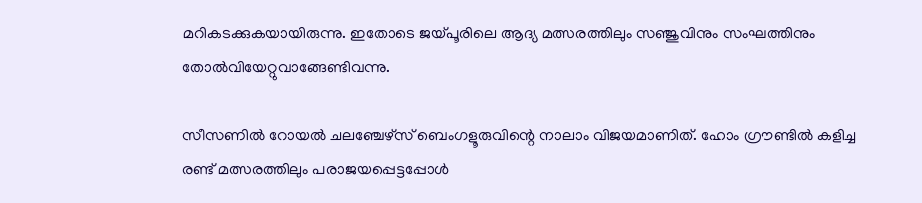മറികടക്കുകയായിരുന്നു. ഇതോടെ ജയ്പൂരിലെ ആദ്യ മത്സരത്തിലും സഞ്ജുവിനും സംഘത്തിനും തോല്‍വിയേറ്റുവാങ്ങേണ്ടിവന്നു.

സീസണില്‍ റോയല്‍ ചലഞ്ചേഴ്‌സ് ബെംഗളൂരുവിന്റെ നാലാം വിജയമാണിത്. ഹോം ഗ്രൗണ്ടില്‍ കളിച്ച രണ്ട് മത്സരത്തിലും പരാജയപ്പെട്ടപ്പോള്‍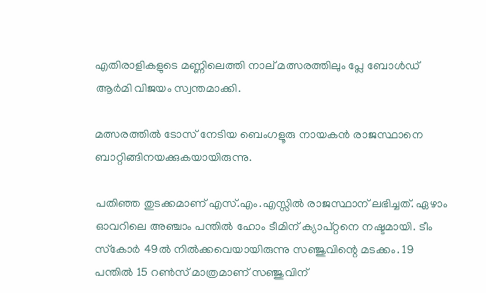എതിരാളികളുടെ മണ്ണിലെത്തി നാല് മത്സരത്തിലും പ്ലേ ബോള്‍ഡ് ആര്‍മി വിജയം സ്വന്തമാക്കി.

മത്സരത്തില്‍ ടോസ് നേടിയ ബെംഗളൂരു നായകന്‍ രാജസ്ഥാനെ ബാറ്റിങ്ങിനയക്കുകയായിരുന്നു.

പതിഞ്ഞ തുടക്കമാണ് എസ്.എം.എസ്സില്‍ രാജസ്ഥാന് ലഭിച്ചത്. ഏഴാം ഓവറിലെ അഞ്ചാം പന്തില്‍ ഹോം ടീമിന് ക്യാപ്റ്റനെ നഷ്ടമായി. ടീം സ്‌കോര്‍ 49ല്‍ നില്‍ക്കവെയായിരുന്നു സഞ്ജുവിന്റെ മടക്കം. 19 പന്തില്‍ 15 റണ്‍സ് മാത്രമാണ് സഞ്ജുവിന്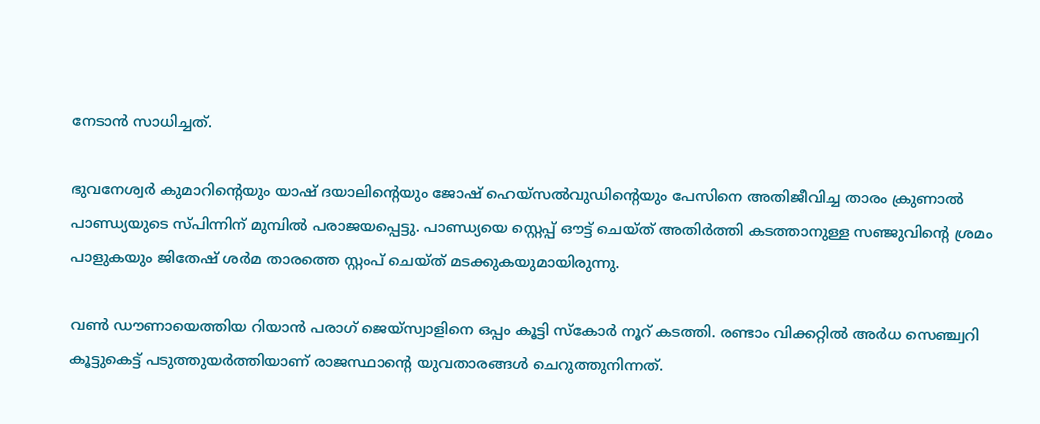നേടാന്‍ സാധിച്ചത്.

ഭുവനേശ്വര്‍ കുമാറിന്റെയും യാഷ് ദയാലിന്റെയും ജോഷ് ഹെയ്സല്‍വുഡിന്റെയും പേസിനെ അതിജീവിച്ച താരം ക്രുണാല്‍ പാണ്ഡ്യയുടെ സ്പിന്നിന് മുമ്പില്‍ പരാജയപ്പെട്ടു. പാണ്ഡ്യയെ സ്റ്റെപ്പ് ഔട്ട് ചെയ്ത് അതിര്‍ത്തി കടത്താനുള്ള സഞ്ജുവിന്റെ ശ്രമം പാളുകയും ജിതേഷ് ശര്‍മ താരത്തെ സ്റ്റംപ് ചെയ്ത് മടക്കുകയുമായിരുന്നു.

വണ്‍ ഡൗണായെത്തിയ റിയാന്‍ പരാഗ് ജെയ്‌സ്വാളിനെ ഒപ്പം കൂട്ടി സ്‌കോര്‍ നൂറ് കടത്തി. രണ്ടാം വിക്കറ്റില്‍ അര്‍ധ സെഞ്ച്വറി കൂട്ടുകെട്ട് പടുത്തുയര്‍ത്തിയാണ് രാജസ്ഥാന്റെ യുവതാരങ്ങള്‍ ചെറുത്തുനിന്നത്.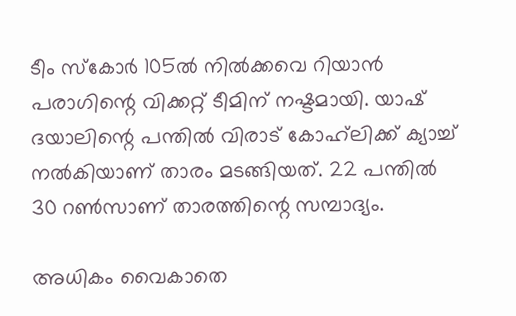ടീം സ്‌കോര്‍ 105ല്‍ നില്‍ക്കവെ റിയാന്‍ പരാഗിന്റെ വിക്കറ്റ് ടീമിന് നഷ്ടമായി. യാഷ് ദയാലിന്റെ പന്തില്‍ വിരാട് കോഹ്‌ലിക്ക് ക്യാച്ച് നല്‍കിയാണ് താരം മടങ്ങിയത്. 22 പന്തില്‍ 30 റണ്‍സാണ് താരത്തിന്റെ സമ്പാദ്യം.

അധികം വൈകാതെ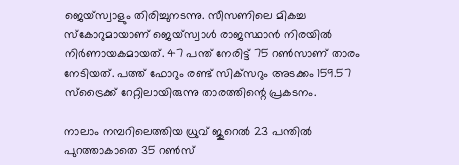ജെയ്‌സ്വാളും തിരിച്ചുനടന്നു. സീസണിലെ മികച്ച സ്‌കോറുമായാണ് ജെയ്‌സ്വാള്‍ രാജസ്ഥാന്‍ നിരയില്‍ നിര്‍ണായകമായത്. 47 പന്ത് നേരിട്ട് 75 റണ്‍സാണ് താരം നേടിയത്. പത്ത് ഫോറും രണ്ട് സിക്‌സറും അടക്കം 159.57 സ്‌ട്രൈക്ക് റേറ്റിലായിരുന്നു താരത്തിന്റെ പ്രകടനം.

നാലാം നമ്പറിലെത്തിയ ധ്രുവ് ജുറെല്‍ 23 പന്തില്‍ പുറത്താകാതെ 35 റണ്‍സ്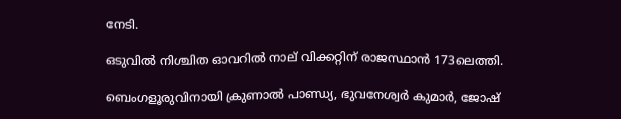നേടി.

ഒടുവില്‍ നിശ്ചിത ഓവറില്‍ നാല് വിക്കറ്റിന് രാജസ്ഥാന്‍ 173ലെത്തി.

ബെംഗളൂരുവിനായി ക്രുണാല്‍ പാണ്ഡ്യ, ഭുവനേശ്വര്‍ കുമാര്‍, ജോഷ്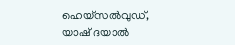ഹെയ്‌സല്‍വുഡ്, യാഷ് ദയാല്‍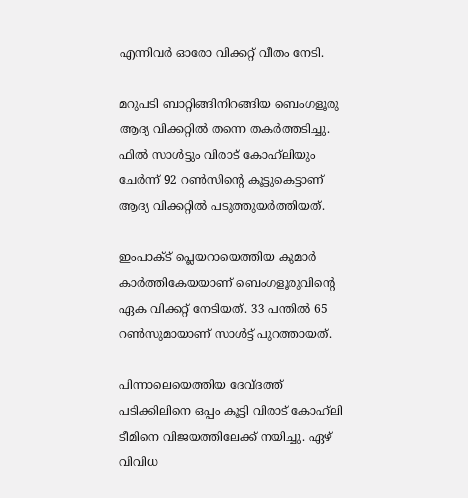എന്നിവര്‍ ഓരോ വിക്കറ്റ് വീതം നേടി.

മറുപടി ബാറ്റിങ്ങിനിറങ്ങിയ ബെംഗളൂരു ആദ്യ വിക്കറ്റില്‍ തന്നെ തകര്‍ത്തടിച്ചു. ഫില്‍ സാള്‍ട്ടും വിരാട് കോഹ്‌ലിയും ചേര്‍ന്ന് 92 റണ്‍സിന്റെ കൂട്ടുകെട്ടാണ് ആദ്യ വിക്കറ്റില്‍ പടുത്തുയര്‍ത്തിയത്.

ഇംപാക്ട് പ്ലെയറായെത്തിയ കുമാര്‍ കാര്‍ത്തികേയയാണ് ബെംഗളൂരുവിന്റെ ഏക വിക്കറ്റ് നേടിയത്. 33 പന്തില്‍ 65 റണ്‍സുമായാണ് സാള്‍ട്ട് പുറത്തായത്.

പിന്നാലെയെത്തിയ ദേവ്ദത്ത് പടിക്കിലിനെ ഒപ്പം കൂട്ടി വിരാട് കോഹ്‌ലി ടീമിനെ വിജയത്തിലേക്ക് നയിച്ചു. ഏഴ് വിവിധ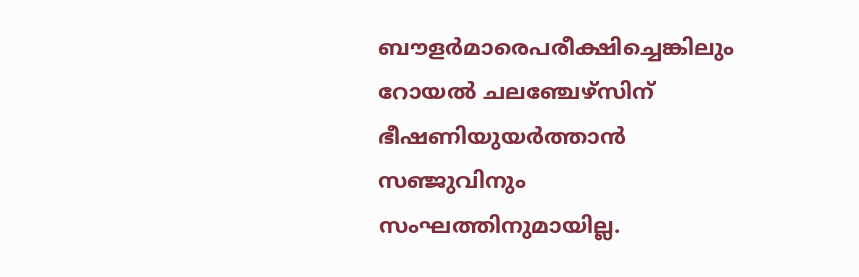ബൗളര്‍മാരെപരീക്ഷിച്ചെങ്കിലും റോയല്‍ ചലഞ്ചേഴ്‌സിന് ഭീഷണിയുയര്‍ത്താന്‍ സഞ്ജുവിനും സംഘത്തിനുമായില്ല.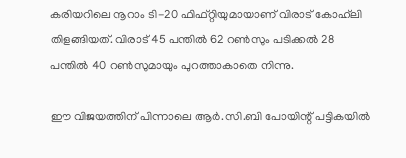കരിയറിലെ നൂറാം ടി-20 ഫിഫ്റ്റിയുമായാണ് വിരാട് കോഹ്‌ലി തിളങ്ങിയത്. വിരാട് 45 പന്തില്‍ 62 റണ്‍സും പടിക്കല്‍ 28 പന്തില്‍ 40 റണ്‍സുമായും പുറത്താകാതെ നിന്നു.

ഈ വിജയത്തിന് പിന്നാലെ ആര്‍.സി.ബി പോയിന്റ് പട്ടികയില്‍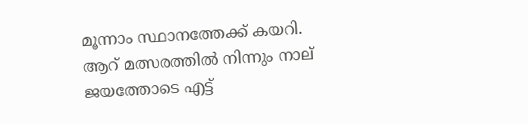മൂന്നാം സ്ഥാനത്തേക്ക് കയറി. ആറ് മത്സരത്തില്‍ നിന്നും നാല് ജയത്തോടെ എട്ട്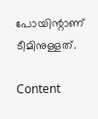പോയിന്റാണ് ടീമിനുള്ളത്.

Content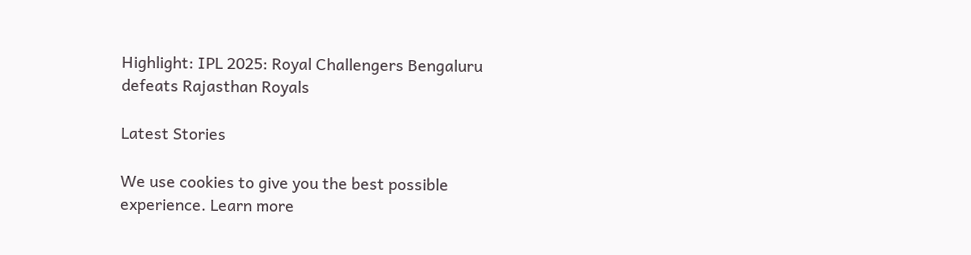Highlight: IPL 2025: Royal Challengers Bengaluru defeats Rajasthan Royals

Latest Stories

We use cookies to give you the best possible experience. Learn more